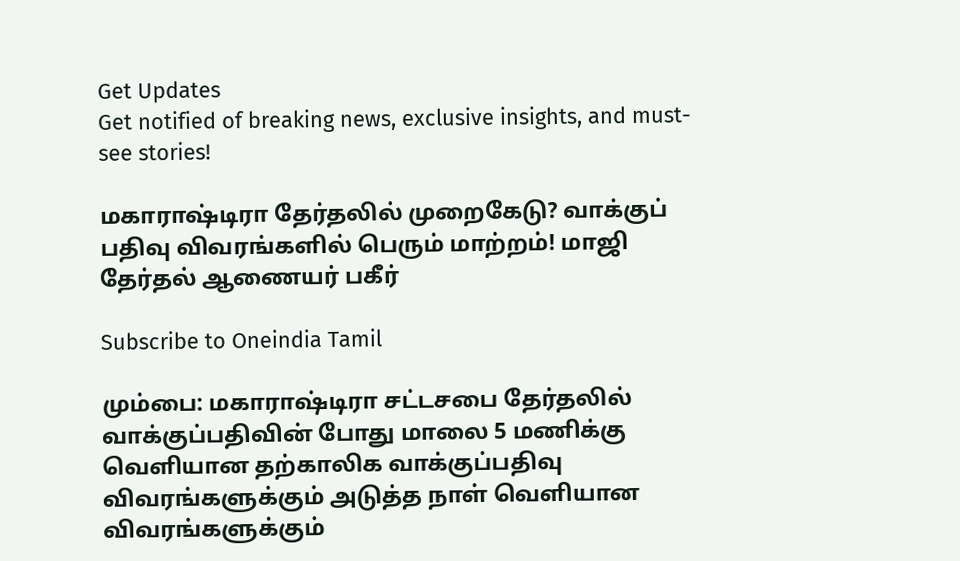Get Updates
Get notified of breaking news, exclusive insights, and must-see stories!

மகாராஷ்டிரா தேர்தலில் முறைகேடு? வாக்குப் பதிவு விவரங்களில் பெரும் மாற்றம்! மாஜி தேர்தல் ஆணையர் பகீர்

Subscribe to Oneindia Tamil

மும்பை: மகாராஷ்டிரா சட்டசபை தேர்தலில் வாக்குப்பதிவின் போது மாலை 5 மணிக்கு வெளியான தற்காலிக வாக்குப்பதிவு விவரங்களுக்கும் அடுத்த நாள் வெளியான விவரங்களுக்கும்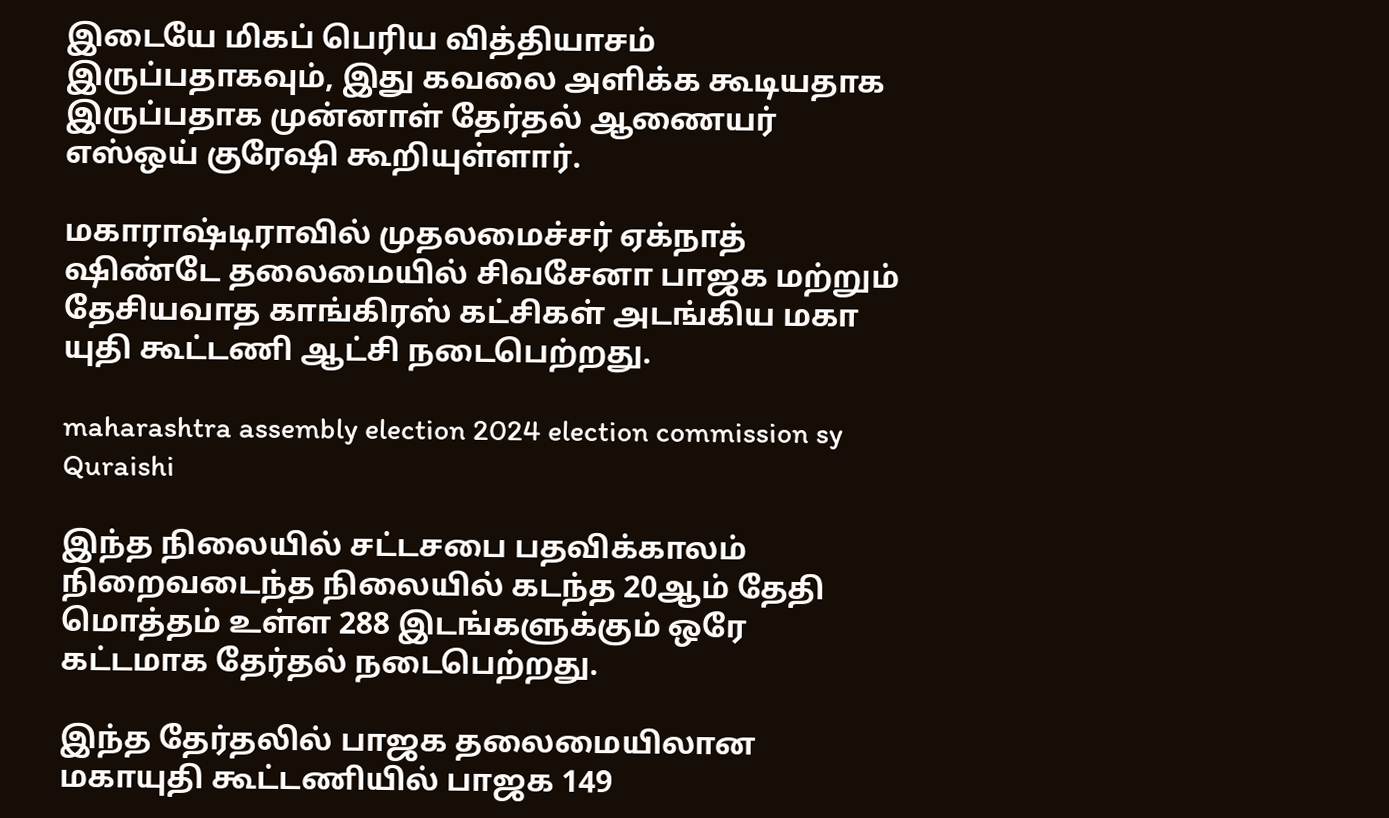இடையே மிகப் பெரிய வித்தியாசம் இருப்பதாகவும், இது கவலை அளிக்க கூடியதாக இருப்பதாக முன்னாள் தேர்தல் ஆணையர் எஸ்ஒய் குரேஷி கூறியுள்ளார்.

மகாராஷ்டிராவில் முதலமைச்சர் ஏக்நாத் ஷிண்டே தலைமையில் சிவசேனா பாஜக மற்றும் தேசியவாத காங்கிரஸ் கட்சிகள் அடங்கிய மகா யுதி கூட்டணி ஆட்சி நடைபெற்றது.

maharashtra assembly election 2024 election commission sy Quraishi

இந்த நிலையில் சட்டசபை பதவிக்காலம் நிறைவடைந்த நிலையில் கடந்த 20ஆம் தேதி மொத்தம் உள்ள 288 இடங்களுக்கும் ஒரே கட்டமாக தேர்தல் நடைபெற்றது.

இந்த தேர்தலில் பாஜக தலைமையிலான மகாயுதி கூட்டணியில் பாஜக 149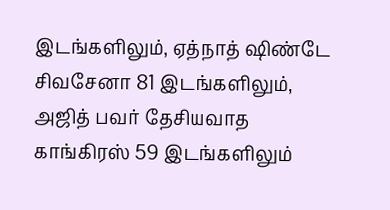இடங்களிலும், ஏத்நாத் ஷிண்டே சிவசேனா 81 இடங்களிலும், அஜித் பவர் தேசியவாத காங்கிரஸ் 59 இடங்களிலும்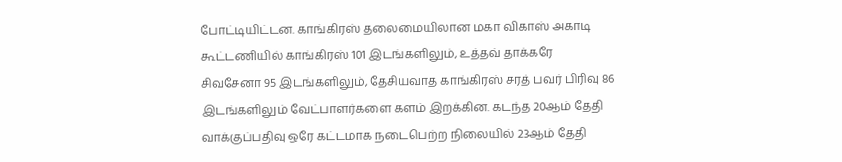போட்டியிட்டன. காங்கிரஸ் தலைமையிலான மகா விகாஸ் அகாடி கூட்டணியில் காங்கிரஸ் 101 இடங்களிலும், உத்தவ் தாக்கரே சிவசேனா 95 இடங்களிலும், தேசியவாத காங்கிரஸ் சரத் பவர் பிரிவு 86 இடங்களிலும் வேட்பாளர்களை களம் இறக்கின. கடந்த 20ஆம் தேதி வாக்குப்பதிவு ஒரே கட்டமாக நடைபெற்ற நிலையில் 23ஆம் தேதி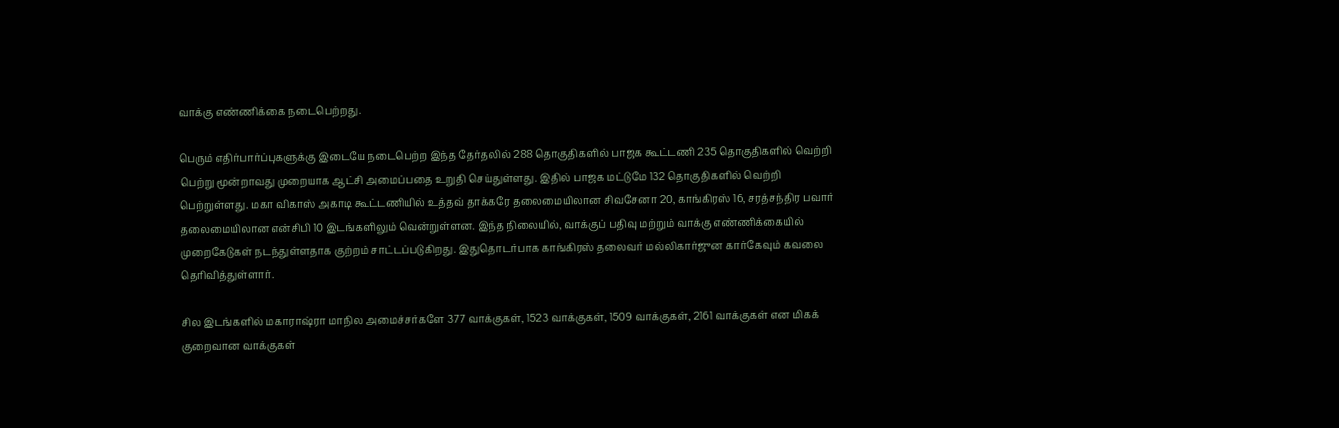வாக்கு எண்ணிக்கை நடைபெற்றது.

பெரும் எதிர்பார்ப்புகளுக்கு இடையே நடைபெற்ற இந்த தேர்தலில் 288 தொகுதிகளில் பாஜக கூட்டணி 235 தொகுதிகளில் வெற்றி பெற்று மூன்றாவது முறையாக ஆட்சி அமைப்பதை உறுதி செய்துள்ளது. இதில் பாஜக மட்டுமே 132 தொகுதிகளில் வெற்றி பெற்றுள்ளது. மகா விகாஸ் அகாடி கூட்டணியில் உத்தவ் தாக்கரே தலைமையிலான சிவசேனா 20, காங்கிரஸ் 16, சரத்சந்திர பவார் தலைமையிலான என்சிபி 10 இடங்களிலும் வென்றுள்ளன. இந்த நிலையில், வாக்குப் பதிவு மற்றும் வாக்கு எண்ணிக்கையில் முறைகேடுகள் நடந்துள்ளதாக குற்றம் சாட்டப்படுகிறது. இதுதொடர்பாக காங்கிரஸ் தலைவர் மல்லிகார்ஜுன கார்கேவும் கவலை தெரிவித்துள்ளார்.

சில இடங்களில் மகாராஷ்ரா மாநில அமைச்சர்களே 377 வாக்குகள், 1523 வாக்குகள், 1509 வாக்குகள், 2161 வாக்குகள் என மிகக் குறைவான வாக்குகள்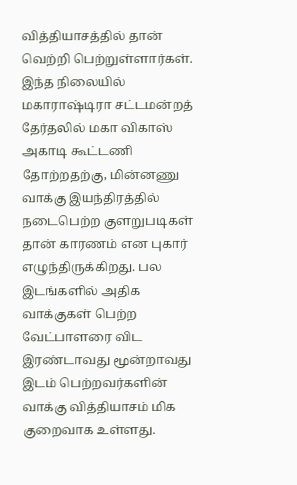வித்தியாசத்தில் தான் வெற்றி பெற்றுள்ளார்கள். இந்த நிலையில் மகாராஷ்டிரா சட்டமன்றத் தேர்தலில் மகா விகாஸ் அகாடி கூட்டணி தோற்றதற்கு, மின்னணு வாக்கு இயந்திரத்தில் நடைபெற்ற குளறுபடிகள் தான் காரணம் என புகார் எழுந்திருக்கிறது. பல இடங்களில் அதிக வாக்குகள் பெற்ற வேட்பாளரை விட இரண்டாவது மூன்றாவது இடம் பெற்றவர்களின் வாக்கு வித்தியாசம் மிக குறைவாக உள்ளது.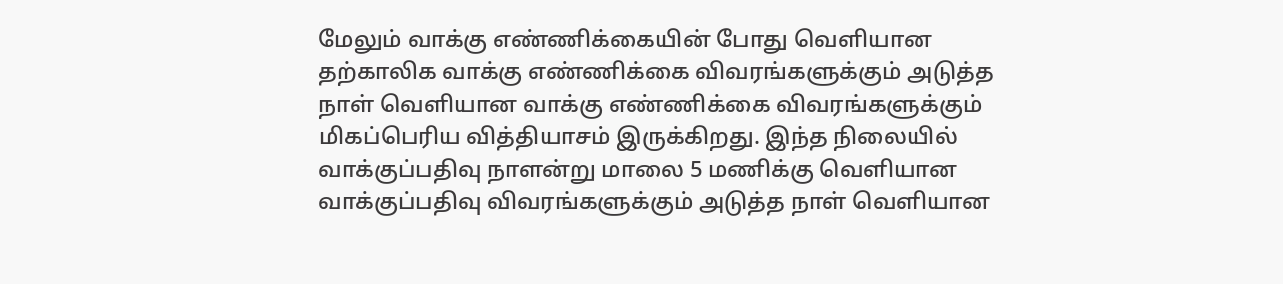மேலும் வாக்கு எண்ணிக்கையின் போது வெளியான தற்காலிக வாக்கு எண்ணிக்கை விவரங்களுக்கும் அடுத்த நாள் வெளியான வாக்கு எண்ணிக்கை விவரங்களுக்கும் மிகப்பெரிய வித்தியாசம் இருக்கிறது. இந்த நிலையில் வாக்குப்பதிவு நாளன்று மாலை 5 மணிக்கு வெளியான வாக்குப்பதிவு விவரங்களுக்கும் அடுத்த நாள் வெளியான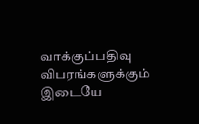வாக்குப்பதிவு விபரங்களுக்கும் இடையே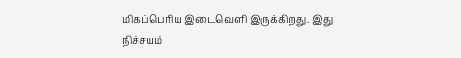மிகப்பெரிய இடைவெளி இருக்கிறது. இது நிச்சயம்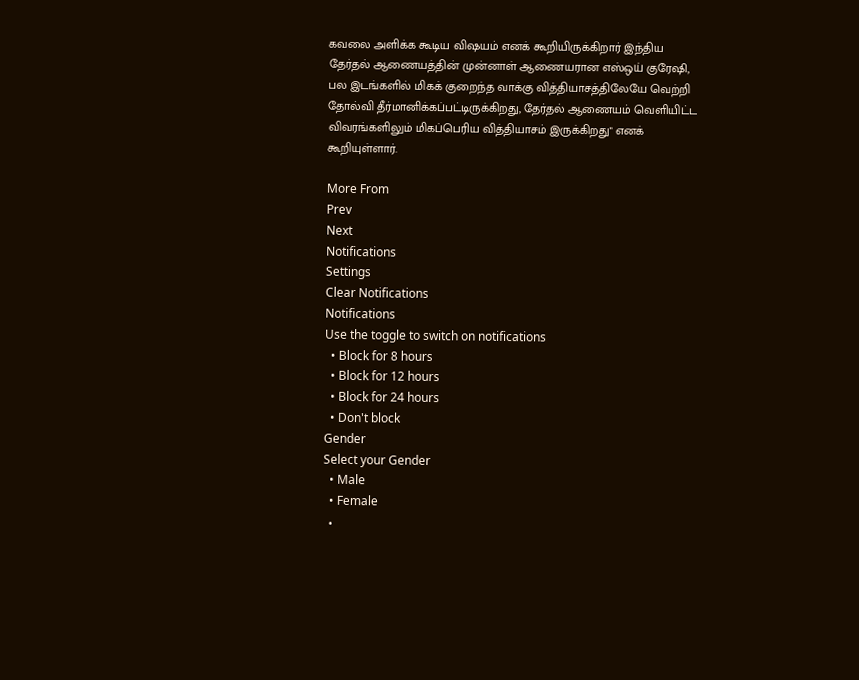கவலை அளிக்க கூடிய விஷயம் எனக் கூறியிருக்கிறார் இந்திய தேர்தல் ஆணையத்தின் முன்னாள் ஆணையரான எஸ்ஒய் குரேஷி, பல இடங்களில் மிகக் குறைந்த வாக்கு வித்தியாசத்திலேயே வெற்றி தோல்வி தீர்மானிக்கப்பட்டிருக்கிறது, தேர்தல் ஆணையம் வெளியிட்ட விவரங்களிலும் மிகப்பெரிய வித்தியாசம் இருக்கிறது" எனக் கூறியுள்ளார்.

More From
Prev
Next
Notifications
Settings
Clear Notifications
Notifications
Use the toggle to switch on notifications
  • Block for 8 hours
  • Block for 12 hours
  • Block for 24 hours
  • Don't block
Gender
Select your Gender
  • Male
  • Female
  •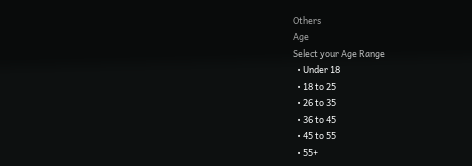Others
Age
Select your Age Range
  • Under 18
  • 18 to 25
  • 26 to 35
  • 36 to 45
  • 45 to 55
  • 55+